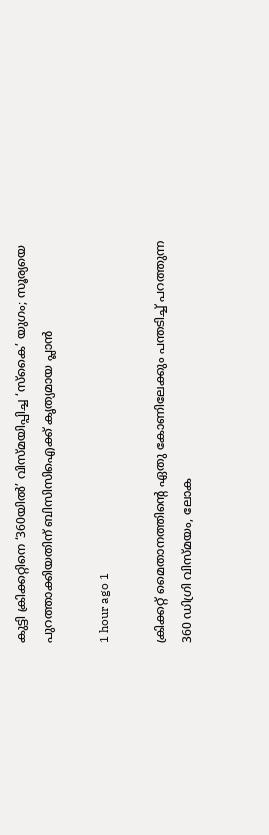കുട്ടി ക്രിക്കറ്റിനെ ‘360യിൽ’ വിസ്മയിപ്പിച്ച ‘സ്കൈ’ യുഗം; സൂര്യയെ പുറത്താക്കിയതിന് ബിസിസിഐക്ക് കൃത്യമായ പ്ലാൻ

1 hour ago 1

ക്രിക്കറ്റ് മൈതാനത്തിന്റെ ഏതു കോണിലേക്കും പന്തടിച്ച് പറത്തുന്ന 360 ഡിഗ്രി വിസ്മയം, ലോക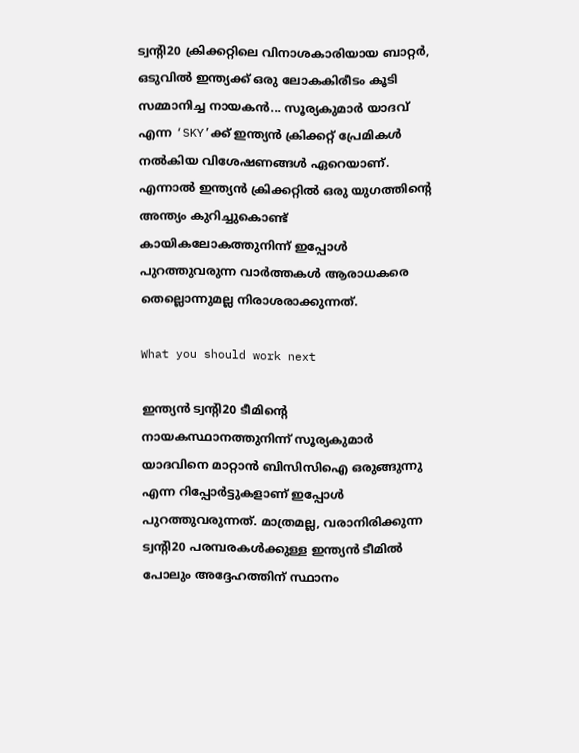ട്വന്റി20 ക്രിക്കറ്റിലെ വിനാശകാരിയായ ബാറ്റർ, ഒടുവിൽ ഇന്ത്യക്ക് ഒരു ലോകകിരീടം കൂടി സമ്മാനിച്ച നായകൻ... സൂര്യകുമാർ യാദവ് എന്ന ‘SKY’ക്ക് ഇന്ത്യൻ ക്രിക്കറ്റ് പ്രേമികൾ നൽകിയ വിശേഷണങ്ങൾ ഏറെയാണ്. എന്നാൽ ഇന്ത്യൻ ക്രിക്കറ്റിൽ ഒരു യുഗത്തിന്റെ അന്ത്യം കുറിച്ചുകൊണ്ട് കായികലോകത്തുനിന്ന് ഇപ്പോൾ പുറത്തുവരുന്ന വാർത്തകൾ ആരാധകരെ തെല്ലൊന്നുമല്ല നിരാശരാക്കുന്നത്.

What you should work next

ഇന്ത്യൻ ട്വന്റി20 ടീമിന്റെ നായകസ്ഥാനത്തുനിന്ന് സൂര്യകുമാർ യാദവിനെ മാറ്റാൻ ബിസിസിഐ ഒരുങ്ങുന്നു എന്ന റിപ്പോർട്ടുകളാണ് ഇപ്പോൾ പുറത്തുവരുന്നത്. മാത്രമല്ല, വരാനിരിക്കുന്ന ട്വന്റി20 പരമ്പരകൾക്കുള്ള ഇന്ത്യൻ ടീമിൽ പോലും അദ്ദേഹത്തിന് സ്ഥാനം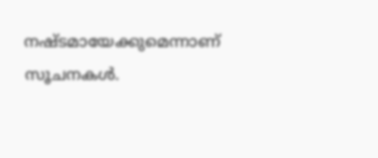നഷ്ടമായേക്കുമെന്നാണ് സൂചനകൾ.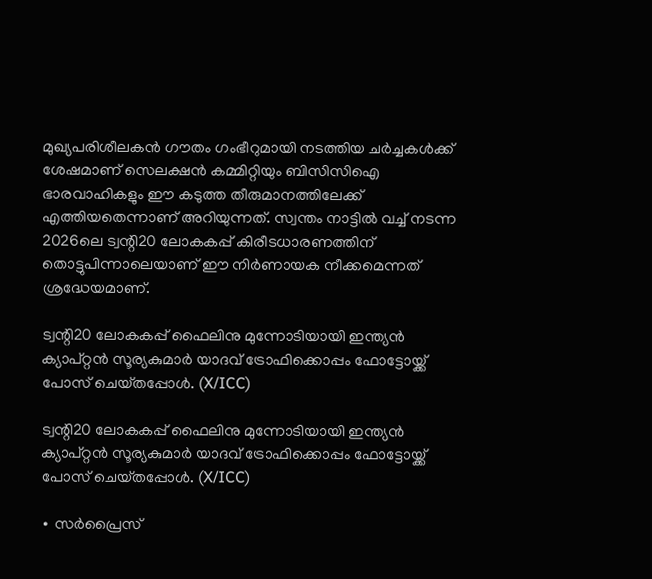മുഖ്യപരിശീലകൻ ഗൗതം ഗംഭീറുമായി നടത്തിയ ചർച്ചകൾക്ക് ശേഷമാണ് സെലക്ഷൻ കമ്മിറ്റിയും ബിസിസിഐ ഭാരവാഹികളും ഈ കടുത്ത തീരുമാനത്തിലേക്ക് എത്തിയതെന്നാണ് അറിയുന്നത്. സ്വന്തം നാട്ടിൽ വച്ച് നടന്ന 2026ലെ ട്വന്റി20 ലോകകപ്പ് കിരീടധാരണത്തിന് തൊട്ടുപിന്നാലെയാണ് ഈ നിർണായക നീക്കമെന്നത് ശ്രദ്ധേയമാണ്.

ട്വന്റി20 ലോകകപ്പ് ഫൈലിനു മുന്നോടിയായി ഇന്ത്യൻ ക്യാപ്റ്റൻ സൂര്യകുമാർ യാദവ് ട്രോഫിക്കൊപ്പം ഫോട്ടോയ്ക്ക് പോസ് ചെയ്‌തപ്പോൾ. (X/ICC)

ട്വന്റി20 ലോകകപ്പ് ഫൈലിനു മുന്നോടിയായി ഇന്ത്യൻ ക്യാപ്റ്റൻ സൂര്യകുമാർ യാദവ് ട്രോഫിക്കൊപ്പം ഫോട്ടോയ്ക്ക് പോസ് ചെയ്‌തപ്പോൾ. (X/ICC)

∙ സർപ്രൈസ്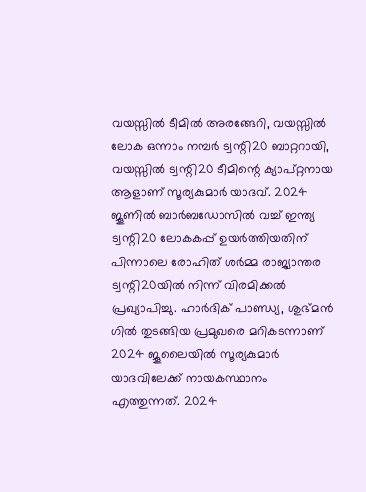വയസ്സിൽ ടീമിൽ അരങ്ങേറി, വയസ്സിൽ ലോക ഒന്നാം നമ്പർ ട്വന്റി20 ബാറ്ററായി, വയസ്സിൽ ട്വന്റി20 ടീമിന്റെ ക്യാപ്റ്റനായ ആളാണ് സൂര്യകുമാർ യാദവ്. 2024 ജൂണിൽ ബാർബഡോസിൽ വച്ച് ഇന്ത്യ ട്വന്റി20 ലോകകപ്പ് ഉയർത്തിയതിന് പിന്നാലെ രോഹിത് ശർമ്മ രാജ്യാന്തര ട്വന്റി20യിൽ നിന്ന് വിരമിക്കൽ പ്രഖ്യാപിച്ചു. ഹാർദിക് പാണ്ഡ്യ, ശുഭ്മൻ ഗിൽ തുടങ്ങിയ പ്രമുഖരെ മറികടന്നാണ് 2024 ജൂലൈയിൽ സൂര്യകുമാർ യാദവിലേക്ക് നായകസ്ഥാനം എത്തുന്നത്. 2024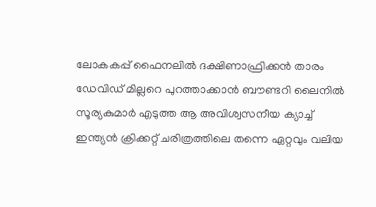ലോകകപ്പ് ഫൈനലിൽ ദക്ഷിണാഫ്രിക്കൻ താരം ഡേവിഡ് മില്ലറെ പുറത്താക്കാൻ ബൗണ്ടറി ലൈനിൽ സൂര്യകുമാർ എടുത്ത ആ അവിശ്വസനീയ ക്യാച്ച് ഇന്ത്യൻ ക്രിക്കറ്റ് ചരിത്രത്തിലെ തന്നെ ഏറ്റവും വലിയ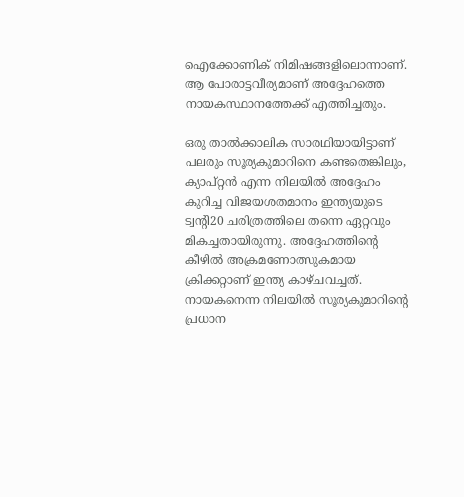ഐക്കോണിക് നിമിഷങ്ങളിലൊന്നാണ്. ആ പോരാട്ടവീര്യമാണ് അദ്ദേഹത്തെ നായകസ്ഥാനത്തേക്ക് എത്തിച്ചതും.

ഒരു താൽക്കാലിക സാരഥിയായിട്ടാണ് പലരും സൂര്യകുമാറിനെ കണ്ടതെങ്കിലും, ക്യാപ്റ്റൻ എന്ന നിലയിൽ അദ്ദേഹം കുറിച്ച വിജയശതമാനം ഇന്ത്യയുടെ ട്വന്റി20 ചരിത്രത്തിലെ തന്നെ ഏറ്റവും മികച്ചതായിരുന്നു. അദ്ദേഹത്തിന്റെ കീഴിൽ അക്രമണോത്സുകമായ ക്രിക്കറ്റാണ് ഇന്ത്യ കാഴ്ചവച്ചത്. നായകനെന്ന നിലയിൽ സൂര്യകുമാറിന്റെ പ്രധാന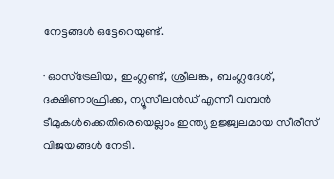നേട്ടങ്ങൾ ഒട്ടേറെയുണ്ട്.

∙ ഓസ്‌ട്രേലിയ, ഇംഗ്ലണ്ട്, ശ്രീലങ്ക, ബംഗ്ലദേശ്, ദക്ഷിണാഫ്രിക്ക, ന്യൂസീലൻഡ് എന്നീ വമ്പൻ ടീമുകൾക്കെതിരെയെല്ലാം ഇന്ത്യ ഉജ്ജ്വലമായ സീരീസ് വിജയങ്ങൾ നേടി.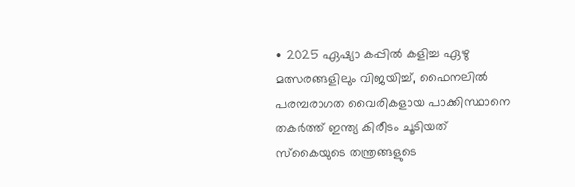∙ 2025 ഏഷ്യാ കപ്പിൽ കളിച്ച ഏഴു മത്സരങ്ങളിലും വിജയിച്ച്, ഫൈനലിൽ പരമ്പരാഗത വൈരികളായ പാക്കിസ്ഥാനെ തകർത്ത് ഇന്ത്യ കിരീടം ചൂടിയത് സ്കൈയുടെ തന്ത്രങ്ങളുടെ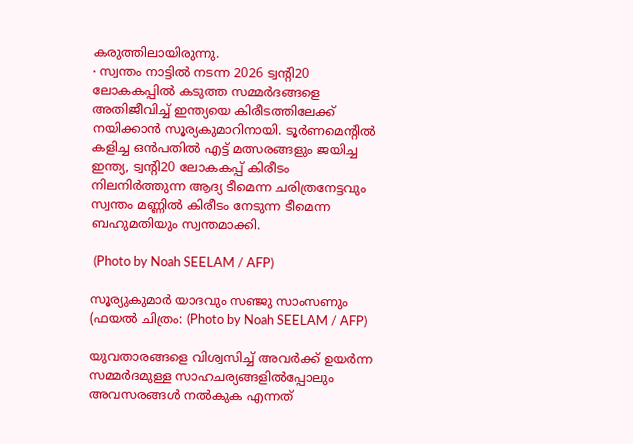കരുത്തിലായിരുന്നു.
∙ സ്വന്തം നാട്ടിൽ നടന്ന 2026 ട്വന്റി20 ലോകകപ്പിൽ കടുത്ത സമ്മർദങ്ങളെ അതിജീവിച്ച് ഇന്ത്യയെ കിരീടത്തിലേക്ക് നയിക്കാൻ സൂര്യകുമാറിനായി. ടൂർണമെന്റിൽ കളിച്ച ഒൻപതിൽ എട്ട് മത്സരങ്ങളും ജയിച്ച ഇന്ത്യ, ട്വന്റി20 ലോകകപ്പ് കിരീടം നിലനിർത്തുന്ന ആദ്യ ടീമെന്ന ചരിത്രനേട്ടവും സ്വന്തം മണ്ണിൽ കിരീടം നേടുന്ന ടീമെന്ന ബഹുമതിയും സ്വന്തമാക്കി.

 (Photo by Noah SEELAM / AFP)

സൂര്യുകുമാർ യാദവും സഞ്ജു സാംസണും (ഫയൽ ചിത്രം: (Photo by Noah SEELAM / AFP)

യുവതാരങ്ങളെ വിശ്വസിച്ച് അവർക്ക് ഉയർന്ന സമ്മർദമുള്ള സാഹചര്യങ്ങളിൽപ്പോലും അവസരങ്ങൾ നൽകുക എന്നത്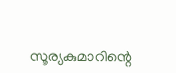സൂര്യകുമാറിന്റെ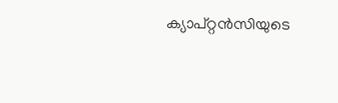ക്യാപ്റ്റൻസിയുടെ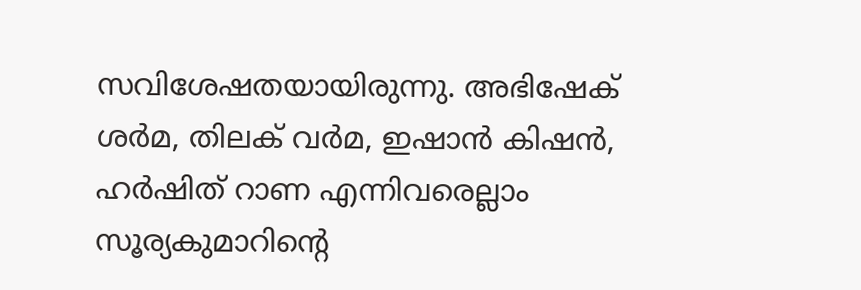സവിശേഷതയായിരുന്നു. അഭിഷേക് ശർമ, തിലക് വർമ, ഇഷാൻ കിഷൻ, ഹർഷിത് റാണ എന്നിവരെല്ലാം സൂര്യകുമാറിന്റെ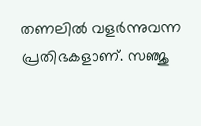തണലിൽ വളർന്നുവന്ന പ്രതിഭകളാണ്. സഞ്ജു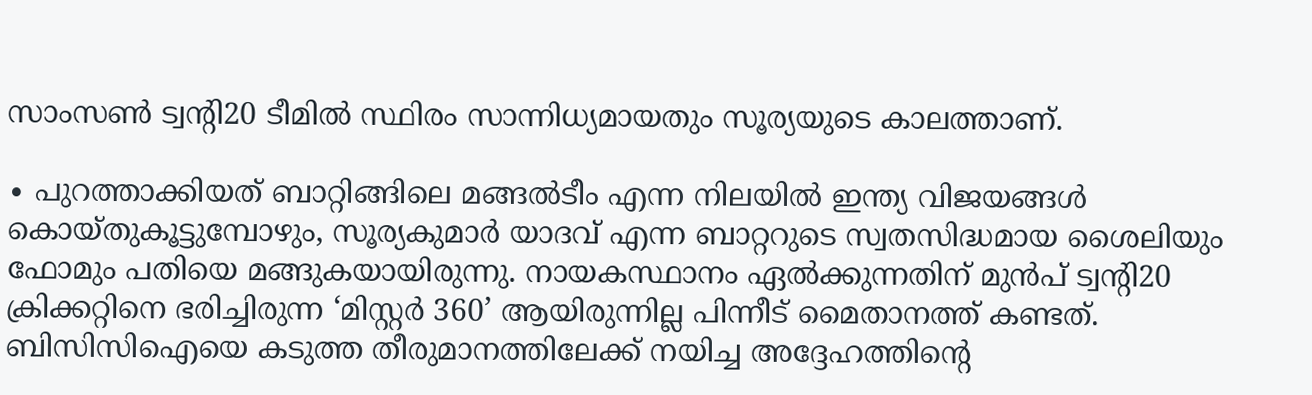സാംസൺ ട്വന്റി20 ടീമിൽ സ്ഥിരം സാന്നിധ്യമായതും സൂര്യയുടെ കാലത്താണ്.

∙ പുറത്താക്കിയത് ബാറ്റിങ്ങിലെ മങ്ങൽടീം എന്ന നിലയിൽ ഇന്ത്യ വിജയങ്ങൾ കൊയ്തുകൂട്ടുമ്പോഴും, സൂര്യകുമാർ യാദവ് എന്ന ബാറ്ററുടെ സ്വതസിദ്ധമായ ശൈലിയും ഫോമും പതിയെ മങ്ങുകയായിരുന്നു. നായകസ്ഥാനം ഏൽക്കുന്നതിന് മുൻപ് ട്വന്റി20 ക്രിക്കറ്റിനെ ഭരിച്ചിരുന്ന ‘മിസ്റ്റർ 360’ ആയിരുന്നില്ല പിന്നീട് മൈതാനത്ത് കണ്ടത്. ബിസിസിഐയെ കടുത്ത തീരുമാനത്തിലേക്ക് നയിച്ച അദ്ദേഹത്തിന്റെ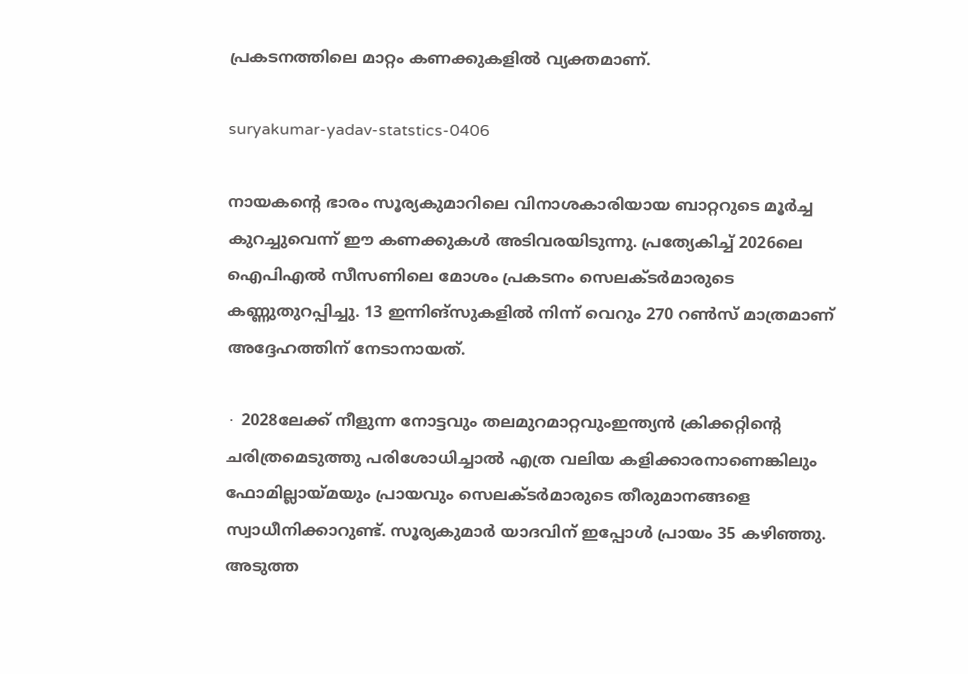പ്രകടനത്തിലെ മാറ്റം കണക്കുകളിൽ വ്യക്തമാണ്.

suryakumar-yadav-statstics-0406

നായകന്റെ ഭാരം സൂര്യകുമാറിലെ വിനാശകാരിയായ ബാറ്ററുടെ മൂർച്ച കുറച്ചുവെന്ന് ഈ കണക്കുകൾ അടിവരയിടുന്നു. പ്രത്യേകിച്ച് 2026ലെ ഐപിഎൽ സീസണിലെ മോശം പ്രകടനം സെലക്ടർമാരുടെ കണ്ണുതുറപ്പിച്ചു. 13 ഇന്നിങ്സുകളിൽ നിന്ന് വെറും 270 റൺസ് മാത്രമാണ് അദ്ദേഹത്തിന് നേടാനായത്.

∙ 2028ലേക്ക് നീളുന്ന നോട്ടവും തലമുറമാറ്റവുംഇന്ത്യൻ ക്രിക്കറ്റിന്റെ ചരിത്രമെടുത്തു പരിശോധിച്ചാൽ എത്ര വലിയ കളിക്കാരനാണെങ്കിലും ഫോമില്ലായ്മയും പ്രായവും സെലക്ടർമാരുടെ തീരുമാനങ്ങളെ സ്വാധീനിക്കാറുണ്ട്. സൂര്യകുമാർ യാദവിന് ഇപ്പോൾ പ്രായം 35 കഴിഞ്ഞു. അടുത്ത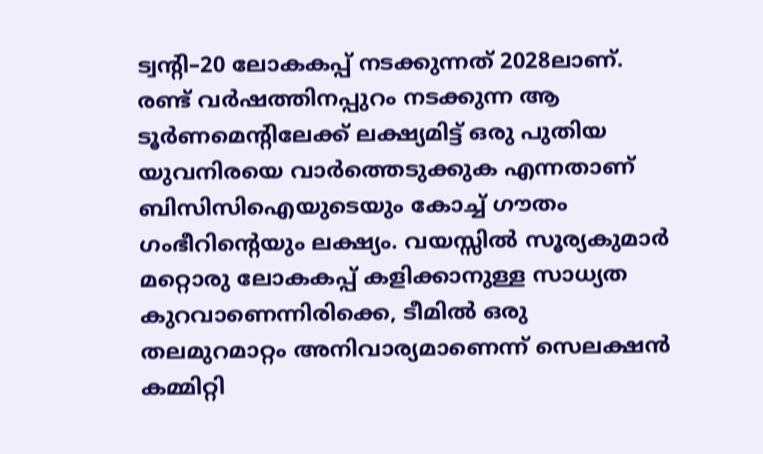ട്വന്റി–20 ലോകകപ്പ് നടക്കുന്നത് 2028ലാണ്. രണ്ട് വർഷത്തിനപ്പുറം നടക്കുന്ന ആ ടൂർണമെന്റിലേക്ക് ലക്ഷ്യമിട്ട് ഒരു പുതിയ യുവനിരയെ വാർത്തെടുക്കുക എന്നതാണ് ബിസിസിഐയുടെയും കോച്ച് ഗൗതം ഗംഭീറിന്റെയും ലക്ഷ്യം. വയസ്സിൽ സൂര്യകുമാർ മറ്റൊരു ലോകകപ്പ് കളിക്കാനുള്ള സാധ്യത കുറവാണെന്നിരിക്കെ, ടീമിൽ ഒരു തലമുറമാറ്റം അനിവാര്യമാണെന്ന് സെലക്ഷൻ കമ്മിറ്റി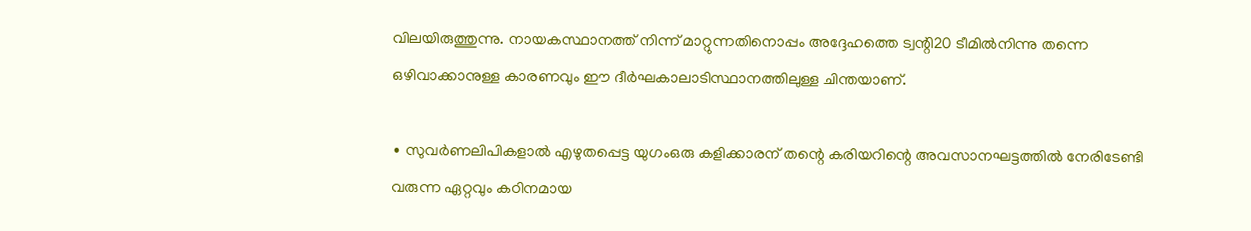വിലയിരുത്തുന്നു. നായകസ്ഥാനത്ത് നിന്ന് മാറ്റുന്നതിനൊപ്പം അദ്ദേഹത്തെ ട്വന്റി20 ടീമിൽനിന്നു തന്നെ ഒഴിവാക്കാനുള്ള കാരണവും ഈ ദീർഘകാലാടിസ്ഥാനത്തിലുള്ള ചിന്തയാണ്.

∙ സുവർണലിപികളാൽ എഴുതപ്പെട്ട യുഗംഒരു കളിക്കാരന് തന്റെ കരിയറിന്റെ അവസാനഘട്ടത്തിൽ നേരിടേണ്ടി വരുന്ന ഏറ്റവും കഠിനമായ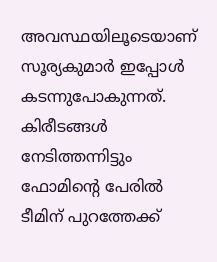അവസ്ഥയിലൂടെയാണ് സൂര്യകുമാർ ഇപ്പോൾ കടന്നുപോകുന്നത്. കിരീടങ്ങൾ നേടിത്തന്നിട്ടും ഫോമിന്റെ പേരിൽ ടീമിന് പുറത്തേക്ക്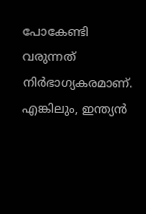പോകേണ്ടി വരുന്നത് നിർഭാഗ്യകരമാണ്. എങ്കിലും, ഇന്ത്യൻ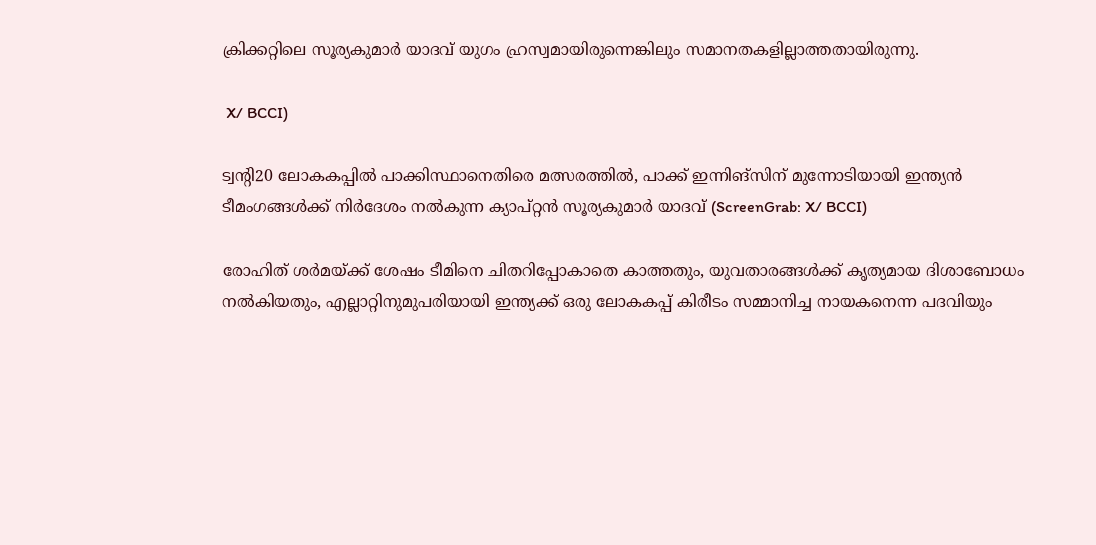ക്രിക്കറ്റിലെ സൂര്യകുമാർ യാദവ് യുഗം ഹ്രസ്വമായിരുന്നെങ്കിലും സമാനതകളില്ലാത്തതായിരുന്നു.

 X/ BCCI)

ട്വന്റി20 ലോകകപ്പിൽ പാക്കിസ്ഥാനെതിരെ മത്സരത്തിൽ, പാക്ക് ഇന്നിങ്സിന് മുന്നോടിയായി ഇന്ത്യൻ ടീമംഗങ്ങൾക്ക് നിർദേശം നൽകുന്ന ക്യാപ്റ്റൻ സൂര്യകുമാർ യാദവ് (ScreenGrab: X/ BCCI)

രോഹിത് ശർമയ്ക്ക് ശേഷം ടീമിനെ ചിതറിപ്പോകാതെ കാത്തതും, യുവതാരങ്ങൾക്ക് കൃത്യമായ ദിശാബോധം നൽകിയതും, എല്ലാറ്റിനുമുപരിയായി ഇന്ത്യക്ക് ഒരു ലോകകപ്പ് കിരീടം സമ്മാനിച്ച നായകനെന്ന പദവിയും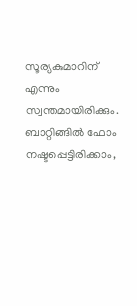സൂര്യകുമാറിന് എന്നും സ്വന്തമായിരിക്കും. ബാറ്റിങ്ങിൽ ഫോം നഷ്ടപ്പെട്ടിരിക്കാം,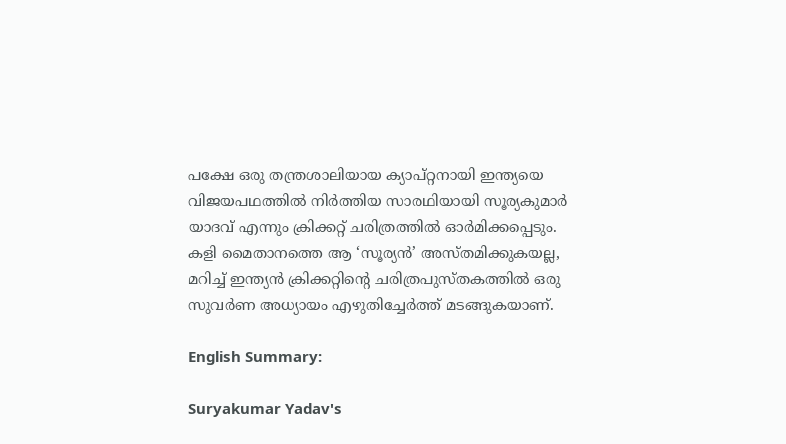പക്ഷേ ഒരു തന്ത്രശാലിയായ ക്യാപ്റ്റനായി ഇന്ത്യയെ വിജയപഥത്തിൽ നിർത്തിയ സാരഥിയായി സൂര്യകുമാർ യാദവ് എന്നും ക്രിക്കറ്റ് ചരിത്രത്തിൽ ഓർമിക്കപ്പെടും. കളി മൈതാനത്തെ ആ ‘സൂര്യൻ’ അസ്തമിക്കുകയല്ല, മറിച്ച് ഇന്ത്യൻ ക്രിക്കറ്റിന്റെ ചരിത്രപുസ്തകത്തിൽ ഒരു സുവർണ അധ്യായം എഴുതിച്ചേർത്ത് മടങ്ങുകയാണ്.

English Summary:

Suryakumar Yadav's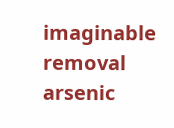imaginable removal arsenic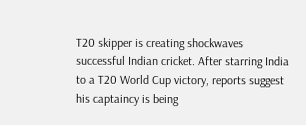T20 skipper is creating shockwaves successful Indian cricket. After starring India to a T20 World Cup victory, reports suggest his captaincy is being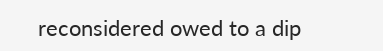reconsidered owed to a dip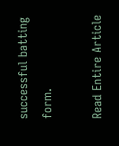successful batting form.

Read Entire Article